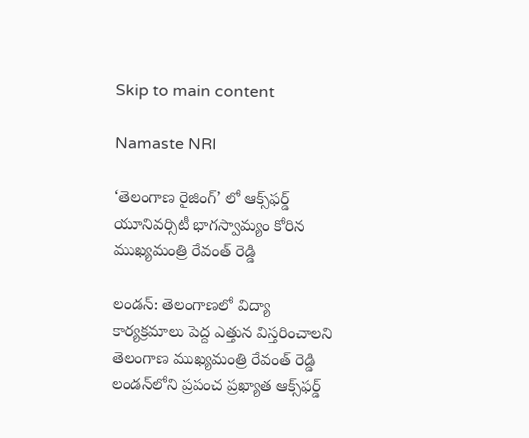Skip to main content

Namaste NRI

‘తెలంగాణ రైజింగ్’ లో ఆక్స్‌ఫర్డ్ యూనివర్సిటీ భాగస్వామ్యం కోరిన ముఖ్యమంత్రి రేవంత్ రెడ్డి

లండన్: తెలంగాణలో విద్యా కార్యక్రమాలు పెద్ద ఎత్తున విస్తరించాలని తెలంగాణ ముఖ్యమంత్రి రేవంత్ రెడ్డి లండ‌న్‌లోని ప్ర‌పంచ ప్ర‌ఖ్యాత ఆక్స్‌ఫర్డ్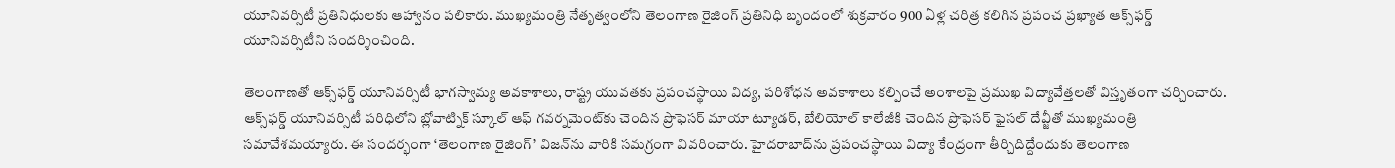యూనివర్సిటీ ప్రతినిధులకు ఆహ్వానం ప‌లికారు. ముఖ్యమంత్రి నేతృత్వంలోని తెలంగాణ రైజింగ్ ప్రతినిధి బృందంలో శుక్రవారం 900 ఏళ్ల చరిత్ర కలిగిన ప్రపంచ ప్రఖ్యాత ఆక్స్‌ఫర్డ్ యూనివర్సిటీని సందర్శించింది.

తెలంగాణతో ఆక్స్‌ఫర్డ్ యూనివర్సిటీ భాగస్వామ్య అవకాశాలు, రాష్ట్ర యువతకు ప్రపంచస్థాయి విద్య, పరిశోధన అవకాశాలు కల్పించే అంశాలపై ప్రముఖ విద్యావేత్తలతో విస్తృతంగా చర్చించారు. ఆక్స్‌ఫర్డ్ యూనివర్సిటీ పరిధిలోని బ్లోవాట్నిక్ స్కూల్ ఆఫ్ గవర్నమెంట్‌కు చెందిన ప్రొఫెసర్ మాయా ట్యూడర్, బేలియోల్ కాలేజీకి చెందిన ప్రొఫెసర్ ఫైసల్ దేవ్జీతో ముఖ్యమంత్రి సమావేశమయ్యారు. ఈ సందర్భంగా ‘తెలంగాణ రైజింగ్’ విజన్‌ను వారికి సమగ్రంగా వివరించారు. హైదరాబాద్‌ను ప్రపంచస్థాయి విద్యా కేంద్రంగా తీర్చిదిద్దేందుకు తెలంగాణ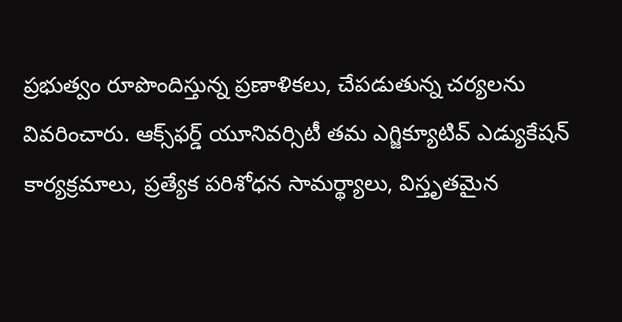ప్రభుత్వం రూపొందిస్తున్న ప్రణాళికలు, చేపడుతున్న చర్యలను వివరించారు. ఆక్స్‌ఫర్డ్ యూనివర్సిటీ తమ ఎగ్జిక్యూటివ్ ఎడ్యుకేషన్ కార్యక్రమాలు, ప్రత్యేక పరిశోధన సామర్థ్యాలు, విస్తృతమైన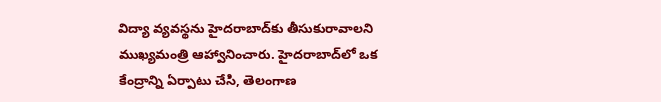విద్యా వ్యవస్థను హైదరాబాద్‌కు తీసుకురావాలని ముఖ్యమంత్రి ఆహ్వానించారు. హైదరాబాద్‌లో ఒక కేంద్రాన్ని ఏర్పాటు చేసి, తెలంగాణ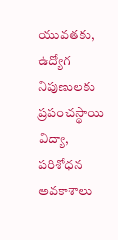యువతకు, ఉద్యోగ నిపుణులకు ప్రపంచస్థాయి విద్యా, పరిశోధన అవకాశాలు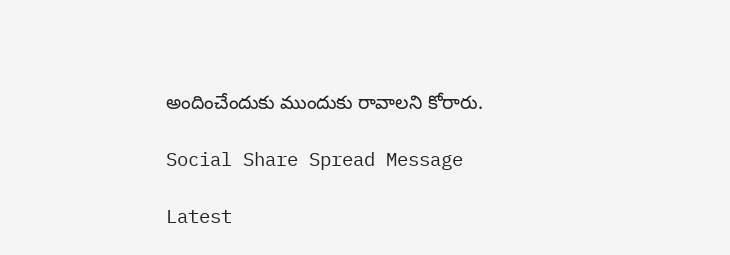అందించేందుకు ముందుకు రావాలని కోరారు.

Social Share Spread Message

Latest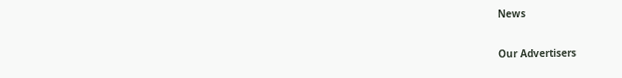News

Our Advertisers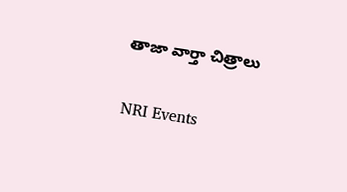తాజా వార్తా చిత్రాలు

NRI Events